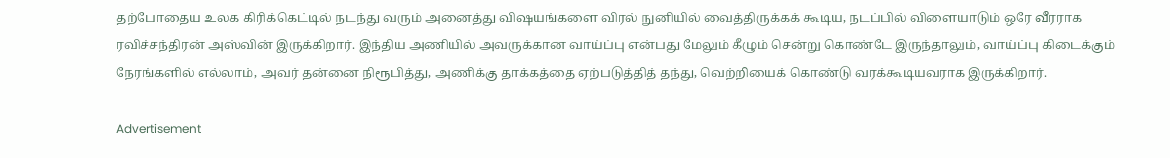தற்போதைய உலக கிரிக்கெட்டில் நடந்து வரும் அனைத்து விஷயங்களை விரல் நுனியில் வைத்திருக்கக் கூடிய, நடப்பில் விளையாடும் ஒரே வீரராக ரவிச்சந்திரன் அஸ்வின் இருக்கிறார். இந்திய அணியில் அவருக்கான வாய்ப்பு என்பது மேலும் கீழும் சென்று கொண்டே இருந்தாலும், வாய்ப்பு கிடைக்கும் நேரங்களில் எல்லாம், அவர் தன்னை நிரூபித்து, அணிக்கு தாக்கத்தை ஏற்படுத்தித் தந்து, வெற்றியைக் கொண்டு வரக்கூடியவராக இருக்கிறார்.

Advertisement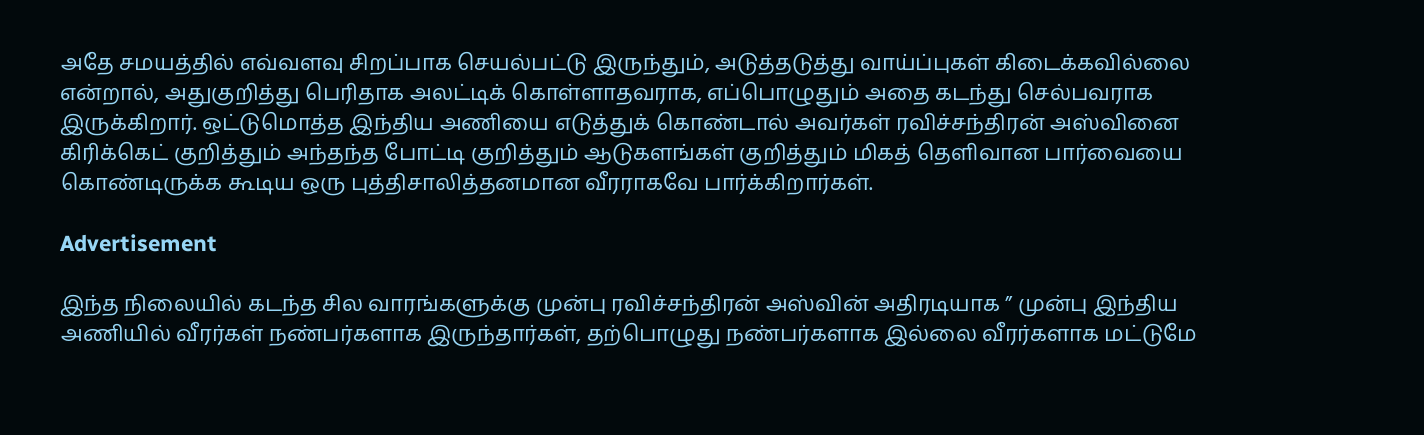அதே சமயத்தில் எவ்வளவு சிறப்பாக செயல்பட்டு இருந்தும், அடுத்தடுத்து வாய்ப்புகள் கிடைக்கவில்லை என்றால், அதுகுறித்து பெரிதாக அலட்டிக் கொள்ளாதவராக, எப்பொழுதும் அதை கடந்து செல்பவராக இருக்கிறார். ஒட்டுமொத்த இந்திய அணியை எடுத்துக் கொண்டால் அவர்கள் ரவிச்சந்திரன் அஸ்வினை கிரிக்கெட் குறித்தும் அந்தந்த போட்டி குறித்தும் ஆடுகளங்கள் குறித்தும் மிகத் தெளிவான பார்வையை கொண்டிருக்க கூடிய ஒரு புத்திசாலித்தனமான வீரராகவே பார்க்கிறார்கள்.

Advertisement

இந்த நிலையில் கடந்த சில வாரங்களுக்கு முன்பு ரவிச்சந்திரன் அஸ்வின் அதிரடியாக ” முன்பு இந்திய அணியில் வீரர்கள் நண்பர்களாக இருந்தார்கள், தற்பொழுது நண்பர்களாக இல்லை வீரர்களாக மட்டுமே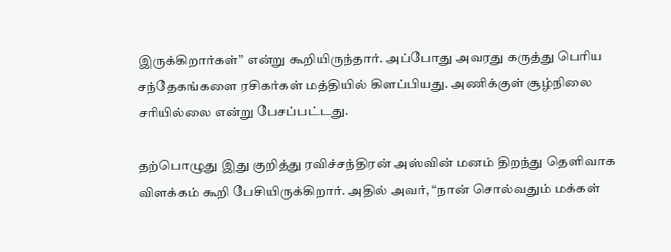இருக்கிறார்கள்” என்று கூறியிருந்தார். அப்போது அவரது கருத்து பெரிய சந்தேகங்களை ரசிகர்கள் மத்தியில் கிளப்பியது. அணிக்குள் சூழ்நிலை சரியில்லை என்று பேசப்பட்டது.

தற்பொழுது இது குறித்து ரவிச்சந்திரன் அஸ்வின் மனம் திறந்து தெளிவாக விளக்கம் கூறி பேசியிருக்கிறார். அதில் அவர், “நான் சொல்வதும் மக்கள்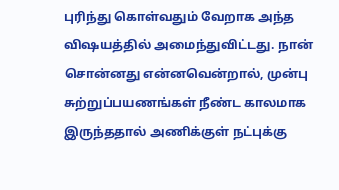புரிந்து கொள்வதும் வேறாக அந்த விஷயத்தில் அமைந்துவிட்டது. நான் சொன்னது என்னவென்றால், முன்பு சுற்றுப்பயணங்கள் நீண்ட காலமாக இருந்ததால் அணிக்குள் நட்புக்கு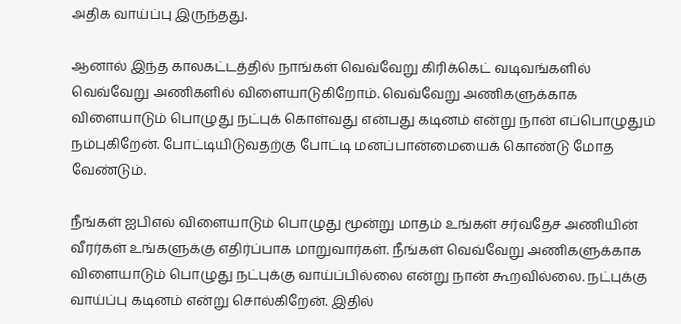அதிக வாய்ப்பு இருந்தது.

ஆனால் இந்த காலகட்டத்தில் நாங்கள் வெவ்வேறு கிரிக்கெட் வடிவங்களில் வெவ்வேறு அணிகளில் விளையாடுகிறோம். வெவ்வேறு அணிகளுக்காக விளையாடும் பொழுது நட்புக் கொள்வது என்பது கடினம் என்று நான் எப்பொழுதும் நம்புகிறேன். போட்டியிடுவதற்கு போட்டி மனப்பான்மையைக் கொண்டு மோத வேண்டும்.

நீங்கள் ஐபிஎல் விளையாடும் பொழுது மூன்று மாதம் உங்கள் சர்வதேச அணியின் வீரர்கள் உங்களுக்கு எதிர்ப்பாக மாறுவார்கள். நீங்கள் வெவ்வேறு அணிகளுக்காக விளையாடும் பொழுது நட்புக்கு வாய்ப்பில்லை என்று நான் கூறவில்லை. நட்புக்கு வாய்ப்பு கடினம் என்று சொல்கிறேன். இதில்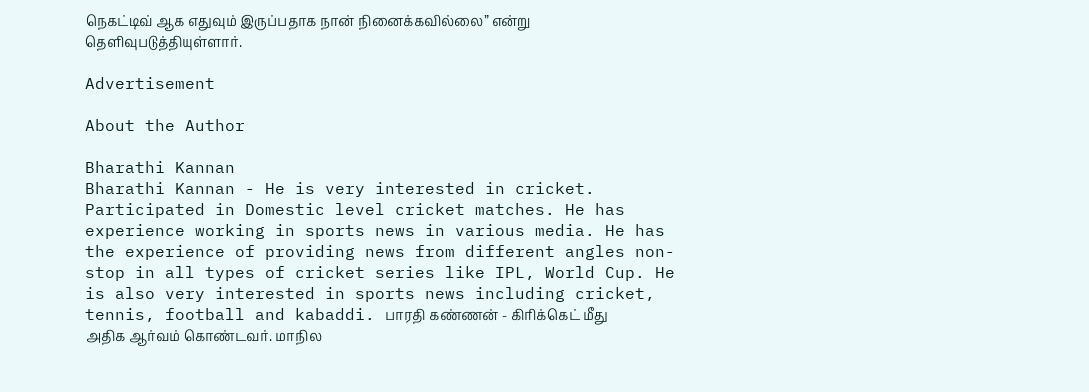நெகட்டிவ் ஆக எதுவும் இருப்பதாக நான் நினைக்கவில்லை” என்று தெளிவுபடுத்தியுள்ளார்.

Advertisement

About the Author

Bharathi Kannan
Bharathi Kannan - He is very interested in cricket. Participated in Domestic level cricket matches. He has experience working in sports news in various media. He has the experience of providing news from different angles non-stop in all types of cricket series like IPL, World Cup. He is also very interested in sports news including cricket, tennis, football and kabaddi. பாரதி கண்ணன் - கிரிக்கெட் மீது அதிக ஆர்வம் கொண்டவர். மாநில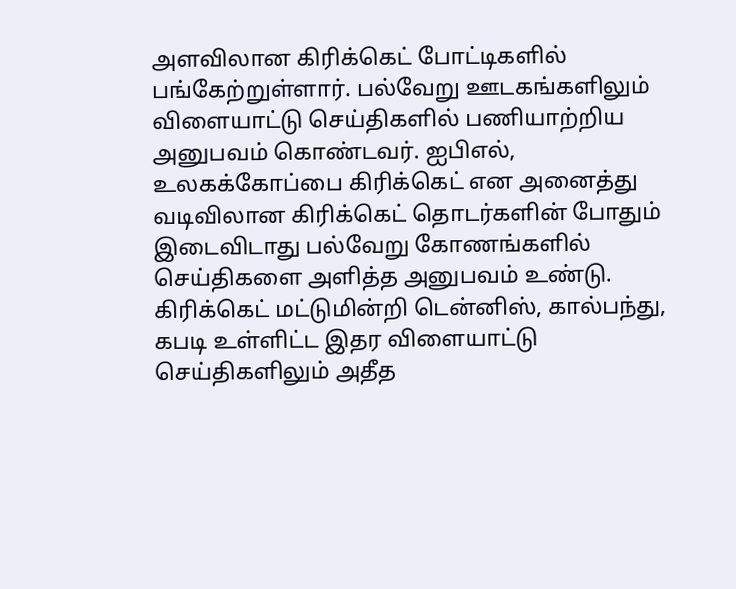அளவிலான கிரிக்கெட் போட்டிகளில் பங்கேற்றுள்ளார். பல்வேறு ஊடகங்களிலும் விளையாட்டு செய்திகளில் பணியாற்றிய அனுபவம் கொண்டவர். ஐபிஎல், உலகக்கோப்பை கிரிக்கெட் என அனைத்து வடிவிலான கிரிக்கெட் தொடர்களின் போதும் இடைவிடாது பல்வேறு கோணங்களில் செய்திகளை அளித்த அனுபவம் உண்டு. கிரிக்கெட் மட்டுமின்றி டென்னிஸ், கால்பந்து, கபடி உள்ளிட்ட இதர விளையாட்டு செய்திகளிலும் அதீத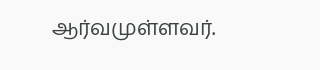ஆர்வமுள்ளவர்.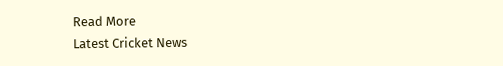Read More
Latest Cricket News